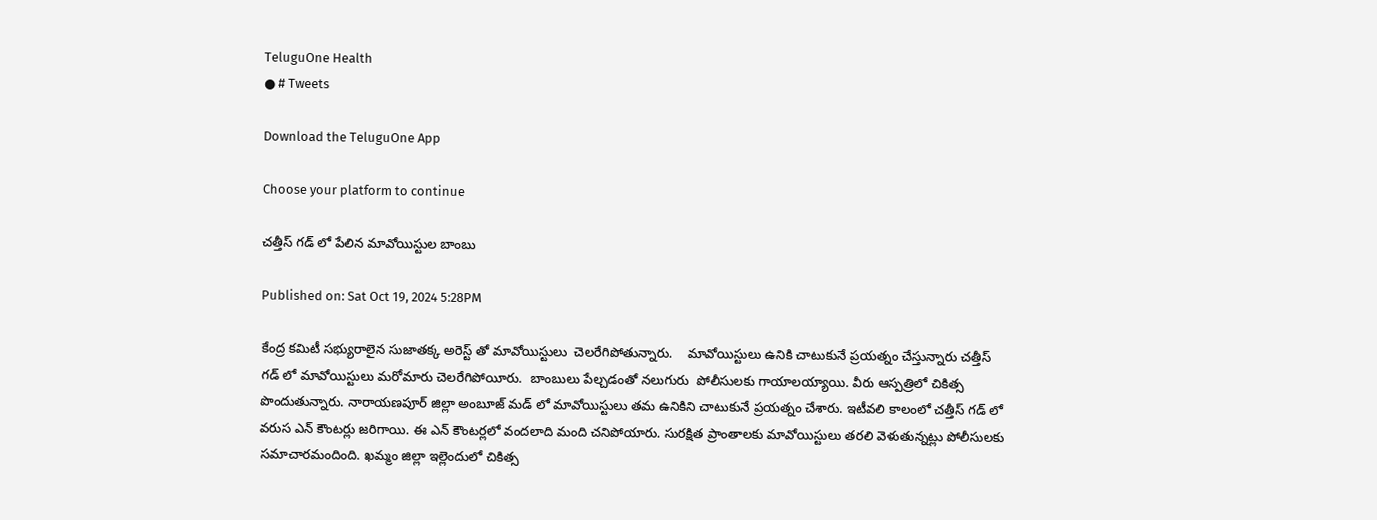TeluguOne Health
● # Tweets

Download the TeluguOne App

Choose your platform to continue

చత్తీస్ గడ్ లో పేలిన మావోయిస్టుల బాంబు

Published on: Sat Oct 19, 2024 5:28PM

కేంద్ర కమిటీ సభ్యురాలైన సుజాతక్క అరెస్ట్ తో మావోయిస్టులు  చెలరేగిపోతున్నారు.    మావోయిస్టులు ఉనికి చాటుకునే ప్రయత్నం చేస్తున్నారు చత్తీస్ గడ్ లో మావోయిస్టులు మరోమారు చెలరేగిపోయీరు.  బాంబులు పేల్చడంతో నలుగురు  పోలీసులకు గాయాలయ్యాయి. వీరు ఆస్పత్రిలో చికిత్స పొందుతున్నారు. నారాయణపూర్ జిల్లా అంబూజ్ మడ్ లో మావోయిస్టులు తమ ఉనికిని చాటుకునే ప్రయత్నం చేశారు. ఇటీవలి కాలంలో చత్తీస్ గడ్ లో వరుస ఎన్ కౌంటర్లు జరిగాయి. ఈ ఎన్ కౌంటర్లలో వందలాది మంది చనిపోయారు. సురక్షిత ప్రాంతాలకు మావోయిస్టులు తరలి వెళుతున్నట్లు పోలీసులకు సమాచారమందింది. ఖమ్మం జిల్లా ఇల్లెందులో చికిత్స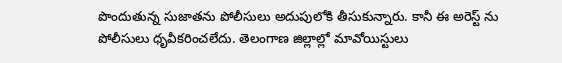పొందుతున్న సుజాతను పోలీసులు అదుపులోకి తీసుకున్నారు. కానీ ఈ అరెస్ట్ ను పోలీసులు ధృవీకరించలేదు. తెలంగాణ జిల్లాల్లో మావోయిస్టులు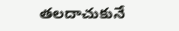తలదాచుకునే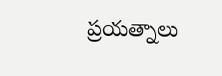ప్రయత్నాలు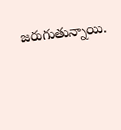జరుగుతున్నాయి.